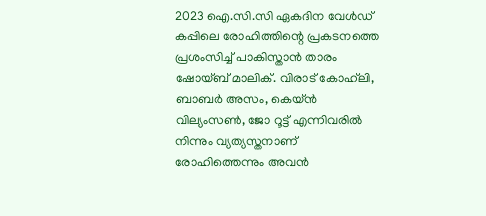2023 ഐ.സി.സി ഏകദിന വേള്‍ഡ് കപ്പിലെ രോഹിത്തിന്റെ പ്രകടനത്തെ പ്രശംസിച്ച് പാകിസ്താന്‍ താരം ഷോയ്ബ് മാലിക്. വിരാട് കോഹ്‌ലി, ബാബര്‍ അസം, കെയ്ന്‍ വില്യംസണ്‍, ജോ റൂട്ട് എന്നിവരില്‍ നിന്നും വ്യത്യസ്തനാണ് രോഹിത്തെന്നും അവന്‍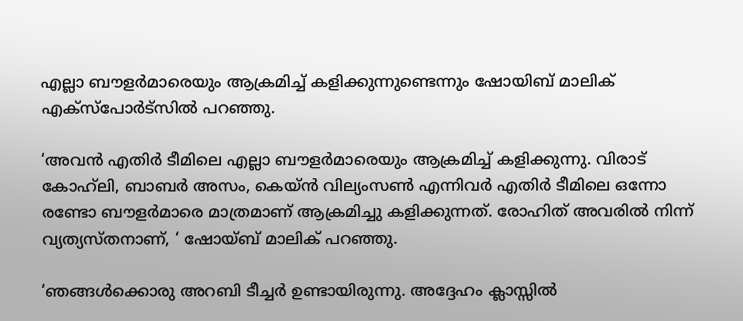എല്ലാ ബൗളര്‍മാരെയും ആക്രമിച്ച് കളിക്കുന്നുണ്ടെന്നും ഷോയിബ് മാലിക് എക്‌സ്‌പോര്‍ട്‌സില്‍ പറഞ്ഞു.

‘അവന്‍ എതിര്‍ ടീമിലെ എല്ലാ ബൗളര്‍മാരെയും ആക്രമിച്ച് കളിക്കുന്നു. വിരാട് കോഹ്‌ലി, ബാബര്‍ അസം, കെയ്ന്‍ വില്യംസണ്‍ എന്നിവര്‍ എതിര്‍ ടീമിലെ ഒന്നോ രണ്ടോ ബൗളര്‍മാരെ മാത്രമാണ് ആക്രമിച്ചു കളിക്കുന്നത്. രോഹിത് അവരില്‍ നിന്ന് വ്യത്യസ്തനാണ്, ‘ ഷോയ്ബ് മാലിക് പറഞ്ഞു.

‘ഞങ്ങള്‍ക്കൊരു അറബി ടീച്ചര്‍ ഉണ്ടായിരുന്നു. അദ്ദേഹം ക്ലാസ്സില്‍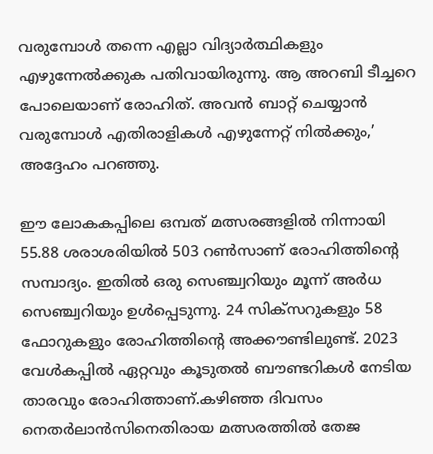വരുമ്പോള്‍ തന്നെ എല്ലാ വിദ്യാര്‍ത്ഥികളും എഴുന്നേല്‍ക്കുക പതിവായിരുന്നു. ആ അറബി ടീച്ചറെ പോലെയാണ് രോഹിത്. അവന്‍ ബാറ്റ് ചെയ്യാന്‍ വരുമ്പോള്‍ എതിരാളികള്‍ എഴുന്നേറ്റ് നില്‍ക്കും,’ അദ്ദേഹം പറഞ്ഞു.

ഈ ലോകകപ്പിലെ ഒമ്പത് മത്സരങ്ങളില്‍ നിന്നായി 55.88 ശരാശരിയില്‍ 503 റണ്‍സാണ് രോഹിത്തിന്റെ സമ്പാദ്യം. ഇതില്‍ ഒരു സെഞ്ച്വറിയും മൂന്ന് അര്‍ധ സെഞ്ച്വറിയും ഉള്‍പ്പെടുന്നു. 24 സിക്‌സറുകളും 58 ഫോറുകളും രോഹിത്തിന്റെ അക്കൗണ്ടിലുണ്ട്. 2023 വേള്‍കപ്പില്‍ ഏറ്റവും കൂടുതല്‍ ബൗണ്ടറികള്‍ നേടിയ താരവും രോഹിത്താണ്.കഴിഞ്ഞ ദിവസം നെതര്‍ലാന്‍സിനെതിരായ മത്സരത്തില്‍ തേജ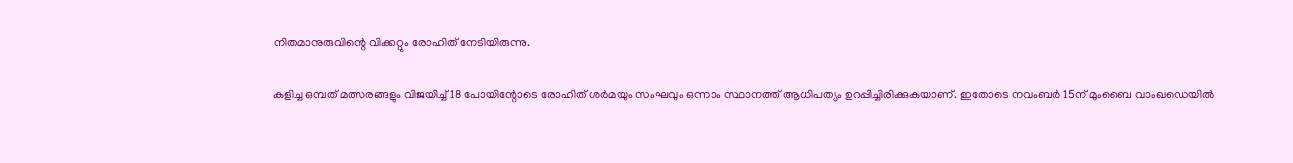നിതമാനുരുവിന്റെ വിക്കറ്റും രോഹിത് നേടിയിരുന്നു.

കളിച്ച ഒമ്പത് മത്സരങ്ങളും വിജയിച്ച് 18 പോയിന്റോടെ രോഹിത് ശര്‍മയും സംഘവും ഒന്നാം സ്ഥാനത്ത് ആധിപത്യം ഉറപ്പിച്ചിരിക്കുകയാണ്. ഇതോടെ നവംബര്‍ 15ന് മുംബൈ വാംഖഡെയില്‍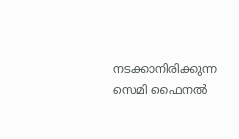നടക്കാനിരിക്കുന്ന സെമി ഫൈനല്‍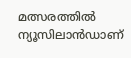മത്സരത്തില്‍ ന്യൂസിലാന്‍ഡാണ്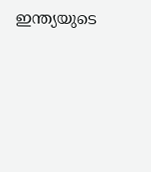ഇന്ത്യയുടെ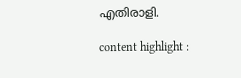എതിരാളി.

content highlight :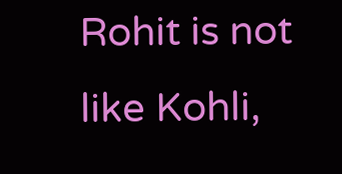Rohit is not like Kohli,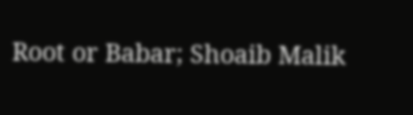Root or Babar; Shoaib Malik